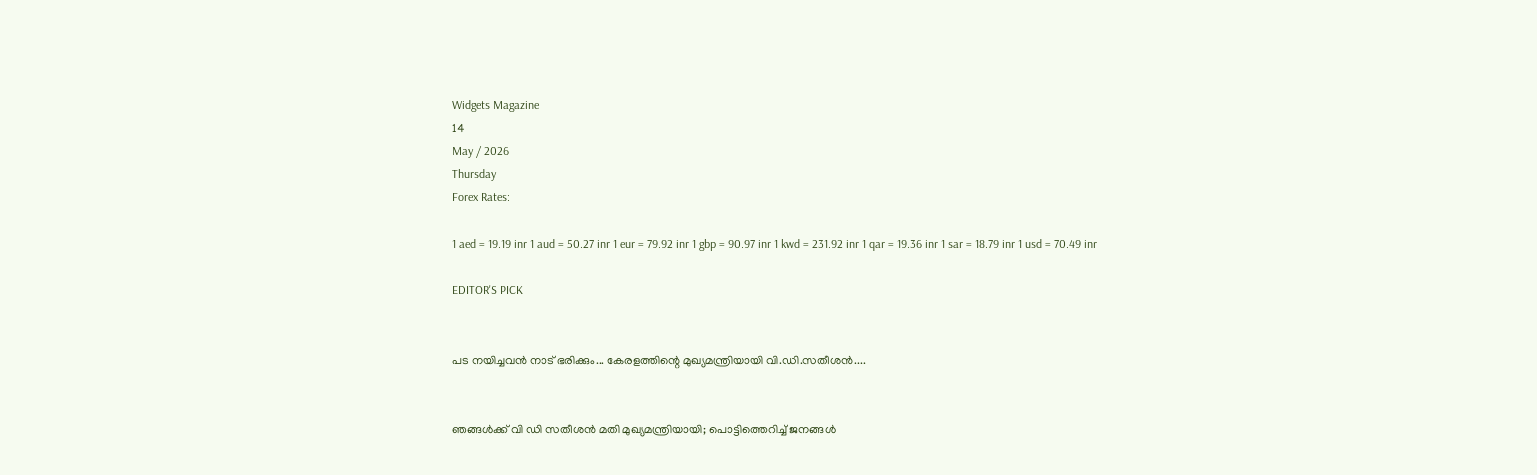Widgets Magazine
14
May / 2026
Thursday
Forex Rates:

1 aed = 19.19 inr 1 aud = 50.27 inr 1 eur = 79.92 inr 1 gbp = 90.97 inr 1 kwd = 231.92 inr 1 qar = 19.36 inr 1 sar = 18.79 inr 1 usd = 70.49 inr

EDITOR'S PICK


പട നയിച്ചവൻ നാട് ഭരിക്കും... കേരളത്തിന്റെ മുഖ്യമന്ത്രിയായി വി.ഡി.സതീശൻ....


ഞങ്ങൾക്ക് വി ഡി സതീശൻ മതി മുഖ്യമന്ത്രിയായി; പൊട്ടിത്തെറിച്ച് ജനങ്ങൾ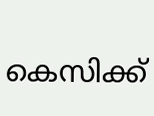കെസിക്ക്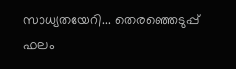സാധ്യതയേറി... തെരഞ്ഞെടുപ്പ് ഫലം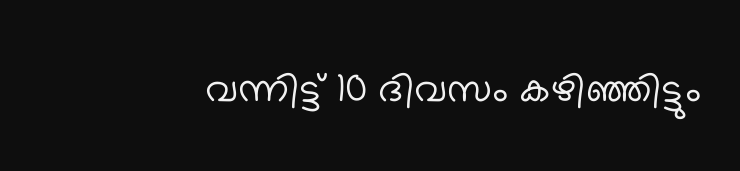വന്നിട്ട് 10 ദിവസം കഴിഞ്ഞിട്ടും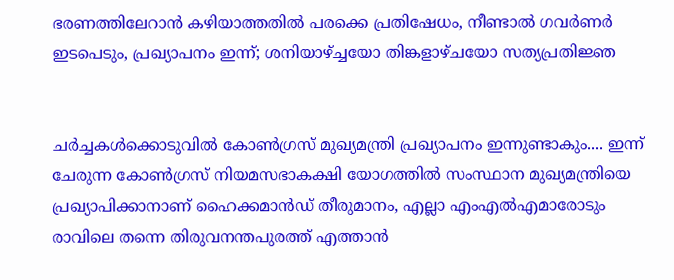ഭരണത്തിലേറാന്‍ കഴിയാത്തതില്‍ പരക്കെ പ്രതിഷേധം, നീണ്ടാല്‍ ഗവര്‍ണര്‍ ഇടപെടും, പ്രഖ്യാപനം ഇന്ന്; ശനിയാഴ്ച്ചയോ തിങ്കളാഴ്ചയോ സത്യപ്രതിജ്ഞ


ചർച്ചകൾക്കൊടുവിൽ കോൺഗ്രസ് മുഖ്യമന്ത്രി പ്രഖ്യാപനം ഇന്നുണ്ടാകും.... ഇന്ന് ചേരുന്ന കോൺഗ്രസ് നിയമസഭാകക്ഷി യോഗത്തിൽ സംസ്ഥാന മുഖ്യമന്ത്രിയെ പ്രഖ്യാപിക്കാനാണ് ഹൈക്കമാൻഡ് തീരുമാനം, എല്ലാ എംഎൽ‌എമാരോടും രാവിലെ തന്നെ തിരുവനന്തപുരത്ത് എത്താൻ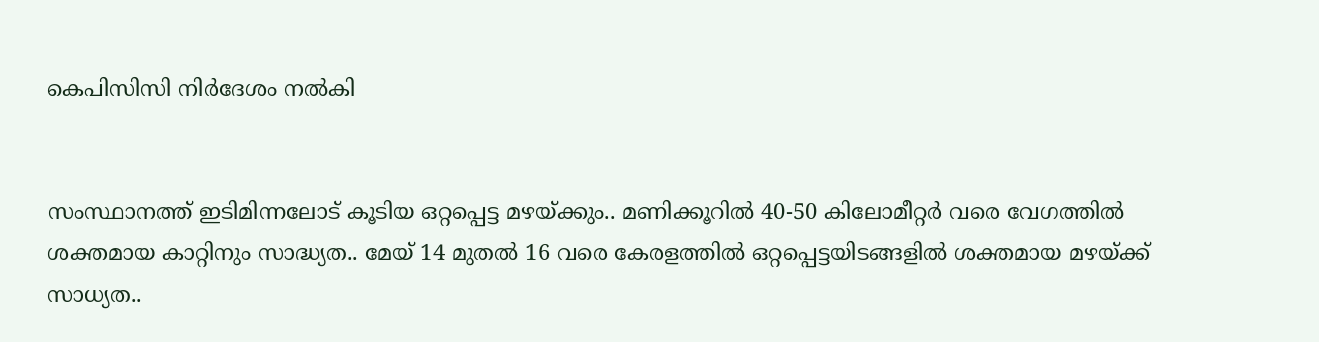കെപിസിസി നിർദേശം നൽകി


സംസ്ഥാനത്ത് ഇടിമിന്നലോട് കൂടിയ ഒറ്റപ്പെട്ട മഴയ്ക്കും.. മണിക്കൂറിൽ 40-50 കിലോമീറ്റർ വരെ വേഗത്തിൽ ശക്തമായ കാറ്റിനും സാദ്ധ്യത.. മേയ് 14 മുതൽ 16 വരെ കേരളത്തിൽ ഒറ്റപ്പെട്ടയിടങ്ങളിൽ ശക്തമായ മഴയ്ക്ക് സാധ്യത..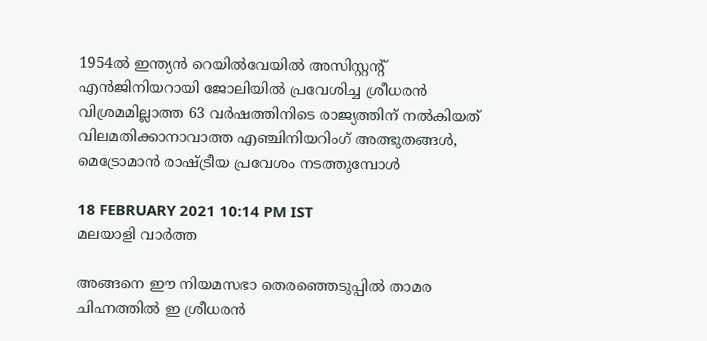1954ല്‍ ഇന്ത്യന്‍ റെയില്‍വേയില്‍ അസിസ്റ്റന്റ് എന്‍ജിനിയറായി ജോലിയില്‍ പ്രവേശിച്ച ശ്രീധരന്‍ വിശ്രമമില്ലാത്ത 63 വര്‍ഷത്തിനിടെ രാജ്യത്തിന് നല്‍കിയത് വിലമതിക്കാനാവാത്ത എഞ്ചിനിയറിംഗ് അത്ഭുതങ്ങള്‍, മെട്രോമാന്‍ രാഷ്ട്രീയ പ്രവേശം നടത്തുമ്പോള്‍

18 FEBRUARY 2021 10:14 PM IST
മലയാളി വാര്‍ത്ത

അങ്ങനെ ഈ നിയമസഭാ തെരഞ്ഞെടുപ്പില്‍ താമര ചിഹ്നത്തില്‍ ഇ ശ്രീധരന്‍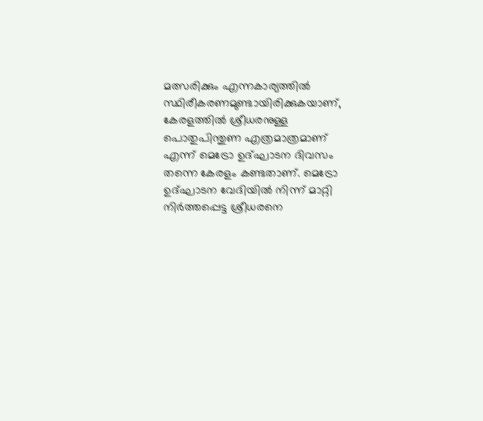മത്സരിക്കും എന്നകാര്യത്തില്‍ സ്ഥിരീകരണമുണ്ടായിരിക്കുകയാണ്, കേരളത്തില്‍ ശ്രീധരനുള്ള പൊതുപിന്തുണ എത്രമാത്രമാണ് എന്ന് മെട്രോ ഉദ്ഘാടന ദിവസം തന്നെ കേരളം കണ്ടതാണ്. മെട്രോ ഉദ്ഘാടന വേദിയില്‍ നിന്ന് മാറ്റി നിര്‍ത്തപ്പെട്ട ശ്രീധരനെ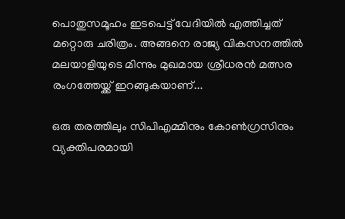പൊതുസമൂഹം ഇടപെട്ട് വേദിയില്‍ എത്തിച്ചത് മറ്റൊരു ചരിത്രം. അങ്ങനെ രാജ്യ വികസനത്തില്‍ മലയാളിയുടെ മിന്നും മുഖമായ ശ്രീധരന്‍ മത്സര രംഗത്തേയ്ക്ക് ഇറങ്ങുകയാണ്...

ഒരു തരത്തിലും സിപിഎമ്മിനും കോണ്‍ഗ്രസിനും വ്യക്തിപരമായി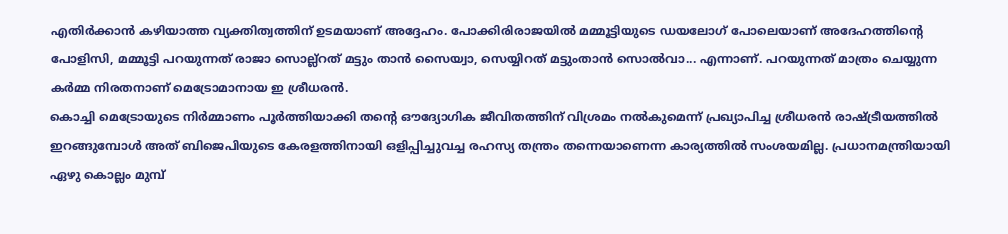എതിര്‍ക്കാന്‍ കഴിയാത്ത വ്യക്തിത്വത്തിന് ഉടമയാണ് അദ്ദേഹം. പോക്കിരിരാജയില്‍ മമ്മൂട്ടിയുടെ ഡയലോഗ് പോലെയാണ് അദേഹത്തിന്റെ പോളിസി, മമ്മൂട്ടി പറയുന്നത് രാജാ സൊല്ല്‌റത് മട്ടും താന്‍ സൈയ്വാ, സെയ്യിറത് മട്ടുംതാന്‍ സൊല്‍വാ... എന്നാണ്. പറയുന്നത് മാത്രം ചെയ്യുന്ന കര്‍മ്മ നിരതനാണ് മെട്രോമാനായ ഇ ശ്രീധരന്‍.
കൊച്ചി മെട്രോയുടെ നിര്‍മ്മാണം പൂര്‍ത്തിയാക്കി തന്റെ ഔദ്യോഗിക ജീവിതത്തിന് വിശ്രമം നല്‍കുമെന്ന് പ്രഖ്യാപിച്ച ശ്രീധരന്‍ രാഷ്ട്രീയത്തില്‍ ഇറങ്ങുമ്പോള്‍ അത് ബിജെപിയുടെ കേരളത്തിനായി ഒളിപ്പിച്ചുവച്ച രഹസ്യ തന്ത്രം തന്നെയാണെന്ന കാര്യത്തില്‍ സംശയമില്ല. പ്രധാനമന്ത്രിയായി ഏഴു കൊല്ലം മുമ്പ്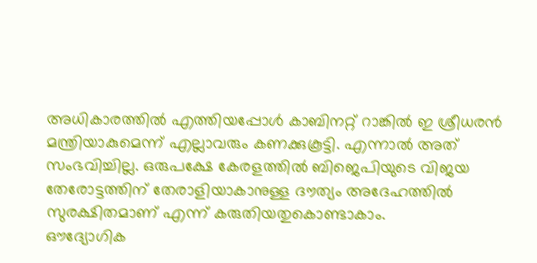അധികാരത്തില്‍ എത്തിയപ്പോള്‍ കാബിനറ്റ് റാങ്കില്‍ ഇ ശ്രീധരന്‍ മന്ത്രിയാകുമെന്ന് എല്ലാവരും കണക്കുകൂട്ടി. എന്നാല്‍ അത് സംഭവിച്ചില്ല. ഒരുപക്ഷേ കേരളത്തില്‍ ബിജെപിയുടെ വിജയ തേരോട്ടത്തിന് തേരാളിയാകാനുള്ള ദൗത്യം അദേഹത്തില്‍ സുരക്ഷിതമാണ് എന്ന് കരുതിയതുകൊണ്ടാകാം.
ഔദ്യോഗിക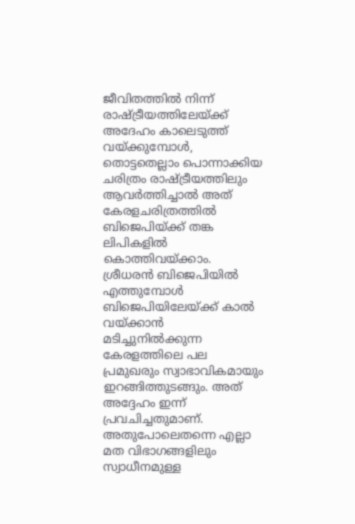ജീവിതത്തില്‍ നിന്ന് രാഷ്ട്രീയത്തിലേയ്ക്ക് അദേഹം കാലെടുത്ത് വയ്ക്കുമ്പോള്‍, തൊട്ടതെല്ലാം പൊന്നാക്കിയ ചരിത്രം രാഷ്ട്രീയത്തിലും ആവര്‍ത്തിച്ചാല്‍ അത് കേരളചരിത്രത്തില്‍ ബിജെപിയ്ക്ക് തങ്ക ലിപികളില്‍ കൊത്തിവയ്ക്കാം.
ശ്രീധരന്‍ ബിജെപിയില്‍ എത്തുമ്പോള്‍ ബിജെപിയിലേയ്ക്ക് കാല്‍ വയ്ക്കാന്‍ മടിച്ചുനില്‍ക്കുന്ന കേരളത്തിലെ പല പ്രമുഖരും സ്വാഭാവികമായും ഇറങ്ങിത്തുടങ്ങും. അത് അദ്ദേഹം ഇന്ന് പ്രവചിച്ചതുമാണ്. അതുപോലെതന്നെ എല്ലാ മത വിഭാഗങ്ങളിലും സ്വാധീനമുള്ള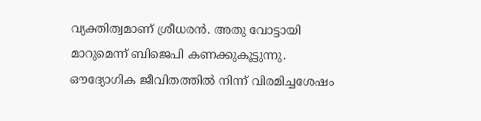വ്യക്തിത്വമാണ് ശ്രീധരന്‍. അതു വോട്ടായി മാറുമെന്ന് ബിജെപി കണക്കുകൂട്ടുന്നു.
ഔദ്യോഗിക ജീവിതത്തില്‍ നിന്ന് വിരമിച്ചശേഷം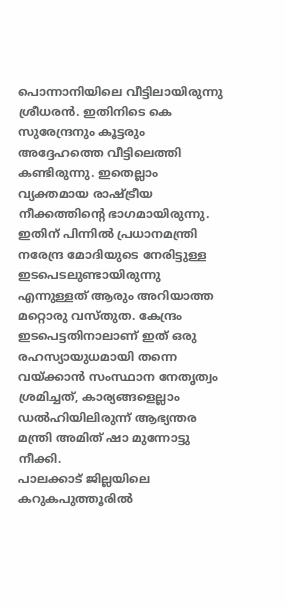പൊന്നാനിയിലെ വീട്ടിലായിരുന്നു ശ്രീധരന്‍. ഇതിനിടെ കെ സുരേന്ദ്രനും കൂട്ടരും അദ്ദേഹത്തെ വീട്ടിലെത്തി കണ്ടിരുന്നു. ഇതെല്ലാം വ്യക്തമായ രാഷ്ട്രീയ നീക്കത്തിന്റെ ഭാഗമായിരുന്നു. ഇതിന് പിന്നില്‍ പ്രധാനമന്ത്രി നരേന്ദ്ര മോദിയുടെ നേരിട്ടുള്ള ഇടപെടലുണ്ടായിരുന്നു എന്നുള്ളത് ആരും അറിയാത്ത മറ്റൊരു വസ്തുത. കേന്ദ്രം ഇടപെട്ടതിനാലാണ് ഇത് ഒരു രഹസ്യായുധമായി തന്നെ വയ്ക്കാന്‍ സംസ്ഥാന നേതൃത്വം ശ്രമിച്ചത്, കാര്യങ്ങളെല്ലാം ഡല്‍ഹിയിലിരുന്ന് ആഭ്യന്തര മന്ത്രി അമിത് ഷാ മുന്നോട്ടു നീക്കി.
പാലക്കാട് ജില്ലയിലെ കറുകപുത്തൂരില്‍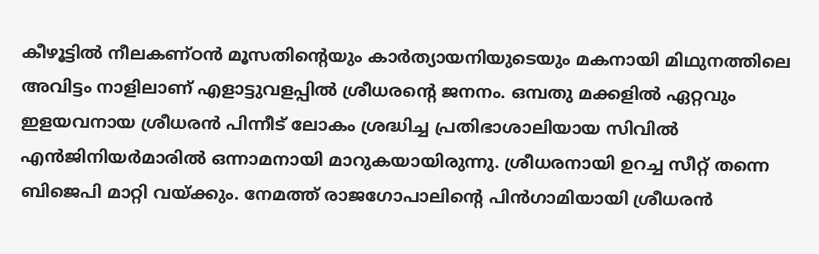കീഴൂട്ടില്‍ നീലകണ്ഠന്‍ മൂസതിന്റെയും കാര്‍ത്യായനിയുടെയും മകനായി മിഥുനത്തിലെ അവിട്ടം നാളിലാണ് എളാട്ടുവളപ്പില്‍ ശ്രീധരന്റെ ജനനം. ഒമ്പതു മക്കളില്‍ ഏറ്റവും ഇളയവനായ ശ്രീധരന്‍ പിന്നീട് ലോകം ശ്രദ്ധിച്ച പ്രതിഭാശാലിയായ സിവില്‍ എന്‍ജിനിയര്‍മാരില്‍ ഒന്നാമനായി മാറുകയായിരുന്നു. ശ്രീധരനായി ഉറച്ച സീറ്റ് തന്നെ ബിജെപി മാറ്റി വയ്ക്കും. നേമത്ത് രാജഗോപാലിന്റെ പിന്‍ഗാമിയായി ശ്രീധരന്‍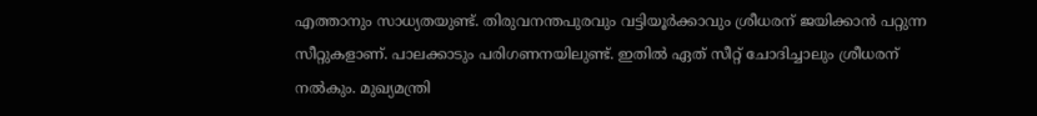എത്താനും സാധ്യതയുണ്ട്. തിരുവനന്തപുരവും വട്ടിയൂര്‍ക്കാവും ശ്രീധരന് ജയിക്കാന്‍ പറ്റുന്ന സീറ്റുകളാണ്. പാലക്കാടും പരിഗണനയിലുണ്ട്. ഇതില്‍ ഏത് സീറ്റ് ചോദിച്ചാലും ശ്രീധരന് നല്‍കും. മുഖ്യമന്ത്രി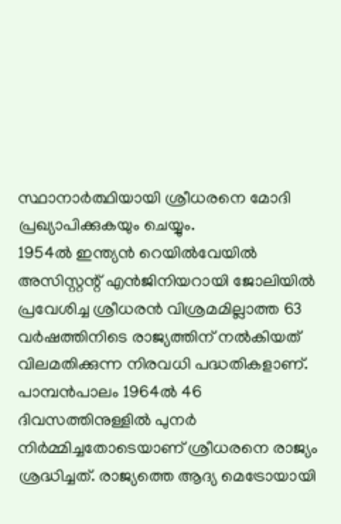സ്ഥാനാര്‍ത്ഥിയായി ശ്രീധരനെ മോദി പ്രഖ്യാപിക്കുകയും ചെയ്യും.
1954ല്‍ ഇന്ത്യന്‍ റെയില്‍വേയില്‍ അസിസ്റ്റന്റ് എന്‍ജിനിയറായി ജോലിയില്‍ പ്രവേശിച്ച ശ്രീധരന്‍ വിശ്രമമില്ലാത്ത 63 വര്‍ഷത്തിനിടെ രാജ്യത്തിന് നല്‍കിയത് വിലമതിക്കുന്ന നിരവധി പദ്ധതികളാണ്. പാമ്പന്‍പാലം 1964ല്‍ 46 ദിവസത്തിനുള്ളില്‍ പുനര്‍ നിര്‍മ്മിച്ചതോടെയാണ് ശ്രീധരനെ രാജ്യം ശ്രദ്ധിച്ചത്. രാജ്യത്തെ ആദ്യ മെട്രോയായി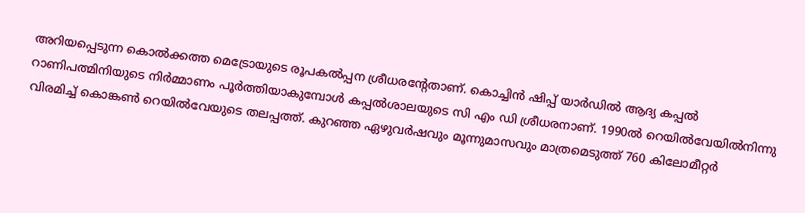അറിയപ്പെടുന്ന കൊല്‍ക്കത്ത മെട്രോയുടെ രൂപകല്‍പ്പന ശ്രീധരന്റേതാണ്. കൊച്ചിന്‍ ഷിപ്പ് യാര്‍ഡില്‍ ആദ്യ കപ്പല്‍ റാണിപത്മിനിയുടെ നിര്‍മ്മാണം പൂര്‍ത്തിയാകുമ്പോള്‍ കപ്പല്‍ശാലയുടെ സി എം ഡി ശ്രീധരനാണ്. 1990ല്‍ റെയില്‍വേയില്‍നിന്നു വിരമിച്ച് കൊങ്കണ്‍ റെയില്‍വേയുടെ തലപ്പത്ത്. കുറഞ്ഞ ഏഴുവര്‍ഷവും മൂന്നുമാസവും മാത്രമെടുത്ത് 760 കിലോമീറ്റര്‍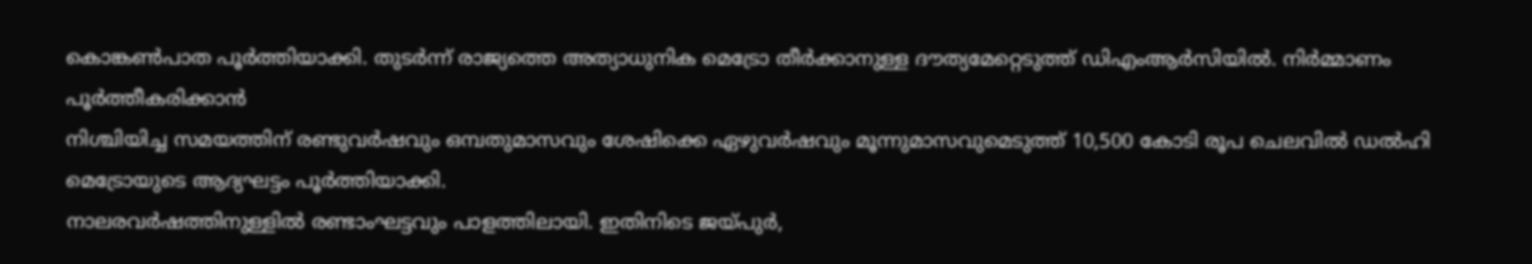കൊങ്കണ്‍പാത പൂര്‍ത്തിയാക്കി. തുടര്‍ന്ന് രാജ്യത്തെ അത്യാധുനിക മെട്രോ തീര്‍ക്കാനുള്ള ദൗത്യമേറ്റെടുത്ത് ഡിഎംആര്‍സിയില്‍. നിര്‍മ്മാണം പൂര്‍ത്തീകരിക്കാന്‍
നിശ്ചിയിച്ച സമയത്തിന് രണ്ടുവര്‍ഷവും ഒമ്പതുമാസവും ശേഷിക്കെ ഏഴുവര്‍ഷവും മൂന്നുമാസവുമെടുത്ത് 10,500 കോടി രൂപ ചെലവില്‍ ഡല്‍ഹി മെട്രോയുടെ ആദ്യഘട്ടം പൂര്‍ത്തിയാക്കി.
നാലരവര്‍ഷത്തിനുള്ളില്‍ രണ്ടാംഘട്ടവും പാളത്തിലായി. ഇതിനിടെ ജയ്പുര്‍,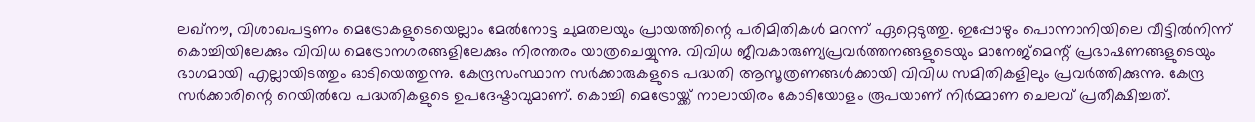ലഖ്‌നൗ, വിശാഖപട്ടണം മെട്രോകളുടെയെല്ലാം മേല്‍നോട്ട ചുമതലയും പ്രായത്തിന്റെ പരിമിതികള്‍ മറന്ന് ഏറ്റെടുത്തു. ഇപ്പോഴും പൊന്നാനിയിലെ വീട്ടില്‍നിന്ന് കൊച്ചിയിലേക്കും വിവിധ മെട്രോനഗരങ്ങളിലേക്കും നിരന്തരം യാത്രചെയ്യുന്നു. വിവിധ ജീവകാരുണ്യപ്രവര്‍ത്തനങ്ങളുടെയും മാനേജ്‌മെന്റ് പ്രഭാഷണങ്ങളുടെയും ഭാഗമായി എല്ലായിടത്തും ഓടിയെത്തുന്നു. കേന്ദ്രസംസ്ഥാന സര്‍ക്കാരുകളുടെ പദ്ധതി ആസൂത്രണങ്ങള്‍ക്കായി വിവിധ സമിതികളിലും പ്രവര്‍ത്തിക്കുന്നു. കേന്ദ്ര സര്‍ക്കാരിന്റെ റെയില്‍വേ പദ്ധതികളുടെ ഉപദേഷ്ടാവുമാണ്. കൊച്ചി മെട്രോയ്ക്ക് നാലായിരം കോടിയോളം രൂപയാണ് നിര്‍മ്മാണ ചെലവ് പ്രതീക്ഷിച്ചത്.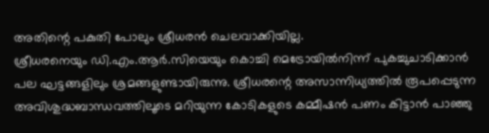അതിന്റെ പകുതി പോലും ശ്രീധരന്‍ ചെലവാക്കിയില്ല.
ശ്രീധരനെയും ഡി.എം.ആര്‍.സിയെയും കൊച്ചി മെട്രോയില്‍നിന്ന് പുകച്ചുചാടിക്കാന്‍ പല ഘട്ടങ്ങളിലും ശ്രമങ്ങളുണ്ടായിരുന്നു. ശ്രീധരന്റെ അസാന്നിധ്യത്തില്‍ രൂപപ്പെടുന്ന അവിശുദ്ധബാന്ധവത്തിലൂടെ മറിയുന്ന കോടികളുടെ കമ്മീഷന്‍ പണം കിട്ടാന്‍ പാഞ്ഞു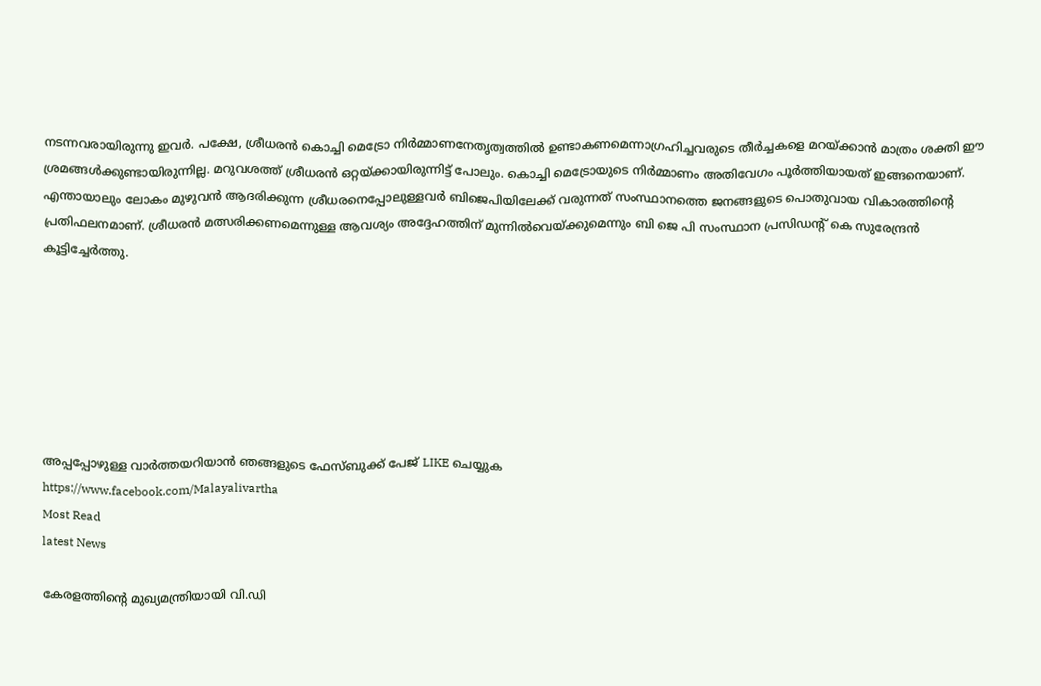നടന്നവരായിരുന്നു ഇവര്‍. പക്ഷേ, ശ്രീധരന്‍ കൊച്ചി മെട്രോ നിര്‍മ്മാണനേതൃത്വത്തില്‍ ഉണ്ടാകണമെന്നാഗ്രഹിച്ചവരുടെ തീര്‍ച്ചകളെ മറയ്ക്കാന്‍ മാത്രം ശക്തി ഈ ശ്രമങ്ങള്‍ക്കുണ്ടായിരുന്നില്ല. മറുവശത്ത് ശ്രീധരന്‍ ഒറ്റയ്ക്കായിരുന്നിട്ട് പോലും. കൊച്ചി മെട്രോയുടെ നിര്‍മ്മാണം അതിവേഗം പൂര്‍ത്തിയായത് ഇങ്ങനെയാണ്.
എന്തായാലും ലോകം മുഴുവന്‍ ആദരിക്കുന്ന ശ്രീധരനെപ്പോലുള്ളവര്‍ ബിജെപിയിലേക്ക് വരുന്നത് സംസ്ഥാനത്തെ ജനങ്ങളുടെ പൊതുവായ വികാരത്തിന്റെ പ്രതിഫലനമാണ്. ശ്രീധരന്‍ മത്സരിക്കണമെന്നുള്ള ആവശ്യം അദ്ദേഹത്തിന് മുന്നില്‍വെയ്ക്കുമെന്നും ബി ജെ പി സംസ്ഥാന പ്രസിഡന്റ് കെ സുരേന്ദ്രന്‍ കൂട്ടിച്ചേര്‍ത്തു.







അപ്പപ്പോഴുള്ള വാര്‍ത്തയറിയാന്‍ ഞങ്ങളുടെ ഫേസ്‌ബുക്ക്‌ പേജ് LIKE ചെയ്യുക
https://www.facebook.com/Malayalivartha
Most Read
latest News

കേരളത്തിന്‍റെ മുഖ്യമന്ത്രിയായി വി.ഡി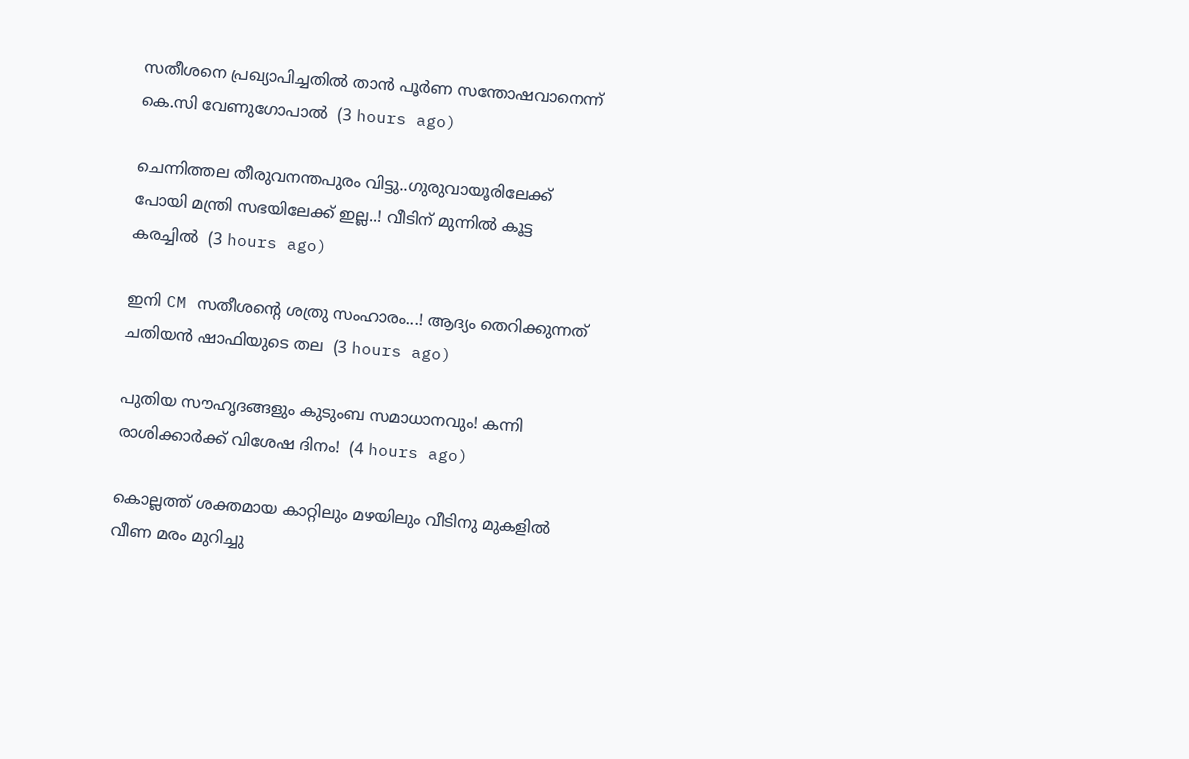സതീശനെ പ്രഖ്യാപിച്ചതിൽ താൻ പൂര്‍ണ സന്തോഷവാനെന്ന് കെ.സി വേണുഗോപാൽ  (3 hours ago)

ചെന്നിത്തല തീരുവനന്തപുരം വിട്ടു..ഗുരുവായൂരിലേക്ക് പോയി മന്ത്രി സഭയിലേക്ക് ഇല്ല..! വീടിന് മുന്നിൽ കൂട്ട കരച്ചിൽ  (3 hours ago)

ഇനി CM സതീശന്റെ ശത്രു സംഹാരം...! ആദ്യം തെറിക്കുന്നത് ചതിയൻ ഷാഫിയുടെ തല  (3 hours ago)

പുതിയ സൗഹൃദങ്ങളും കുടുംബ സമാധാനവും! കന്നി രാശിക്കാർക്ക് വിശേഷ ദിനം!  (4 hours ago)

കൊല്ലത്ത് ശക്തമായ കാറ്റിലും മഴയിലും വീടിനു മുകളിൽ വീണ മരം മുറിച്ചു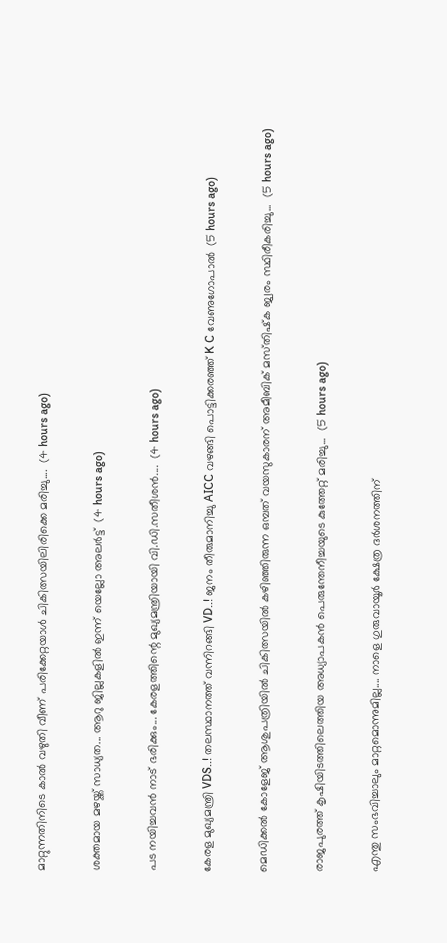മാറ്റുന്നതിനിടെ കാൽ വഴുതി വീണ് പരിക്കേറ്റയാൾ ചികിത്സയിലിരിക്കെ മരിച്ചു....  (4 hours ago)

ശക്തമായ മഴയ്ക്ക് സാധ്യത... ആറു ജില്ലകളില്‍ ഇന്ന് യെല്ലോ അലർട്ട്  (4 hours ago)

പട നയിച്ചവൻ നാട് ഭരിക്കും... കേരളത്തിന്റെ മുഖ്യമന്ത്രിയായി വി.ഡി.സതീശൻ....  (4 hours ago)

കേരള മുഖ്യമന്ത്രി VDS..! തലസ്ഥാനത്ത് വന്നിറങ്ങി VD..! ജനം തീരുമാനിച്ചു AICC വഴങ്ങി പൊട്ടിക്കരഞ്ഞ് K C വേണുഗോപാൽ  (5 hours ago)

മെഡിക്കൽ കോളേജ് ആശുപത്രിയിൽ ചികിത്സയിൽ കഴിഞ്ഞിരുന്ന ഒമ്പത് വയസുകാരന് അമീബിക് മസ്‌തിഷ്‌ക ജ്വരം സ്ഥിരീകരിച്ചു...  (5 hours ago)

രാജപുരത്ത് കൃഷിയിടത്തിലെത്തിയ അധ്യാപകൻ പെരുന്തേനീച്ചയുടെ കുത്തേറ്റ് മരിച്ചു...  (5 hours ago)

എന്തു സംഭവിച്ചാലും മാറ്റമൊന്നുമില്ല.... നാളെ ഗുരുവായൂർ ക്ഷേത്ര ദർശനത്തിന്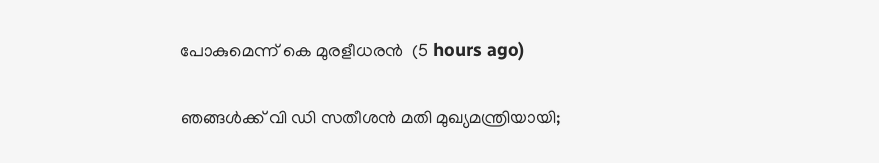പോകുമെന്ന് കെ മുരളീധരൻ  (5 hours ago)

ഞങ്ങൾക്ക് വി ഡി സതീശൻ മതി മുഖ്യമന്ത്രിയായി;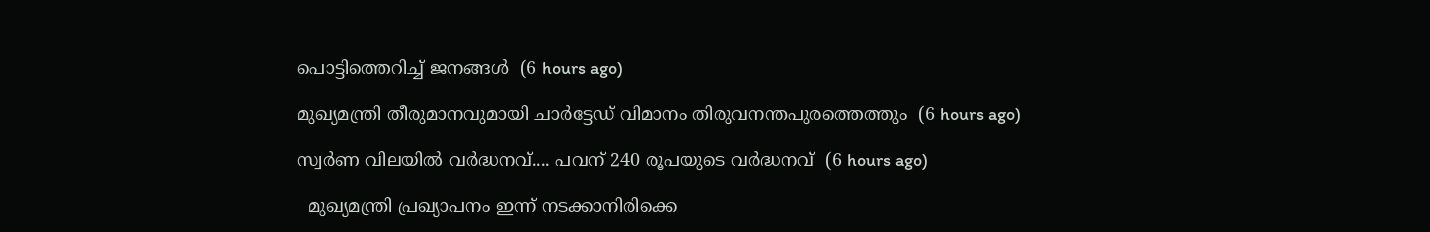പൊട്ടിത്തെറിച്ച് ജനങ്ങൾ  (6 hours ago)

മുഖ്യമന്ത്രി തീരുമാനവുമായി ചാർട്ടേഡ് വിമാനം തിരുവനന്തപുരത്തെത്തും  (6 hours ago)

സ്വര്‍ണ വിലയില്‍ വർദ്ധനവ്.... പവന് 240 രൂപയുടെ വർദ്ധനവ്  (6 hours ago)

  മുഖ്യമന്ത്രി പ്രഖ്യാപനം ഇന്ന് നടക്കാനിരിക്കെ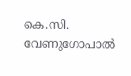കെ.സി. വേണുഗോപാൽ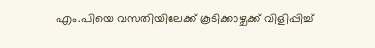എം.പിയെ വസതിയിലേക്ക് കൂടിക്കാഴ്ചക്ക് വിളിപ്പിച്ച്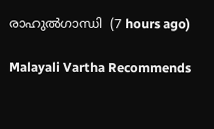രാഹുൽഗാന്ധി  (7 hours ago)

Malayali Vartha Recommends